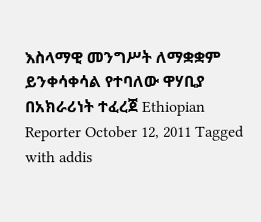እስላማዊ መንግሥት ለማቋቋም ይንቀሳቀሳል የተባለው ዋሃቢያ በአክራሪነት ተፈረጀ Ethiopian Reporter October 12, 2011 Tagged with addis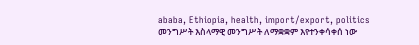ababa, Ethiopia, health, import/export, politics መንግሥት እስላማዊ መንግሥት ለማቋቋም እየተንቀሳቀሰ ነው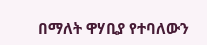በማለት ዋሃቢያ የተባለውን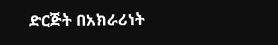ድርጅት በአክራሪነት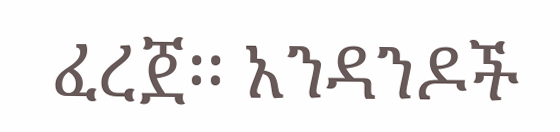ፈረጀ፡፡ አንዳንዶች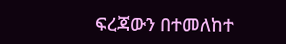ፍረጃውን በተመለከተ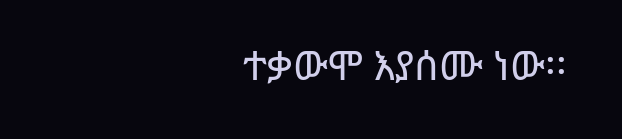ተቃውሞ እያሰሙ ነው፡፡